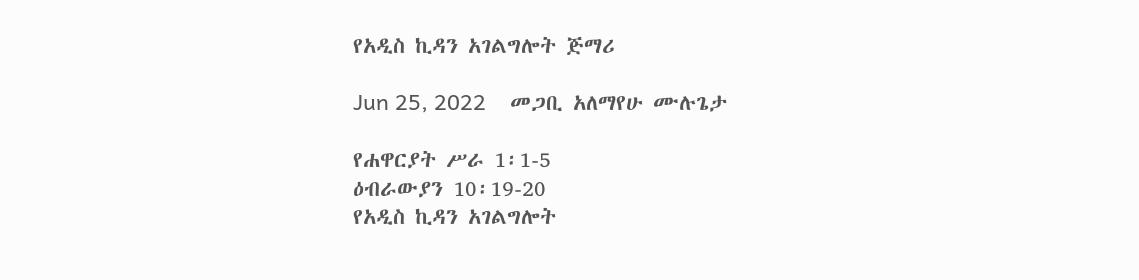የአዲስ ኪዳን አገልግሎት ጅማሪ

Jun 25, 2022    መጋቢ አለማየሁ ሙሉጌታ

የሐዋርያት ሥራ 1፡1-5
ዕብራውያን 10፡19-20
የአዲስ ኪዳን አገልግሎት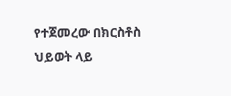የተጀመረው በክርስቶስ ህይወት ላይ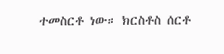ተመስርቶ ነው። ክርስቶስ ሰርቶ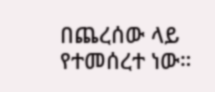በጨረሰው ላይ የተመሰረተ ነው።